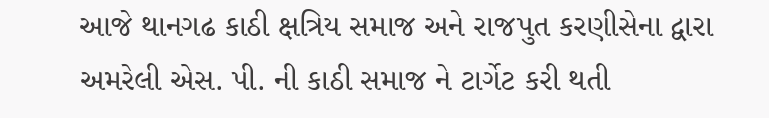આજે થાનગઢ કાઠી ક્ષત્રિય સમાજ અને રાજપુત કરણીસેના દ્વારા અમરેલી એસ. પી. ની કાઠી સમાજ ને ટાર્ગેટ કરી થતી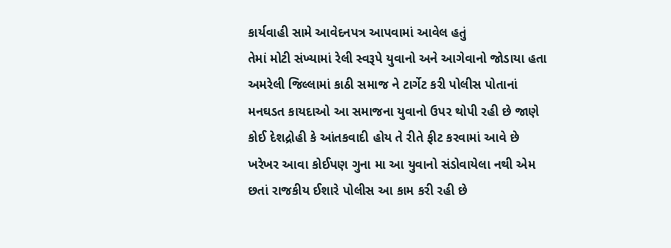કાર્યવાહી સામે આવેદનપત્ર આપવામાં આવેલ હતું
તેમાં મોટી સંખ્યામાં રેલી સ્વરૂપે યુવાનો અને આગેવાનો જોડાયા હતા
અમરેલી જિલ્લામાં કાઠી સમાજ ને ટાર્ગેટ કરી પોલીસ પોતાનાં મનઘડત કાયદાઓ આ સમાજના યુવાનો ઉપર થોપી રહી છે જાણે કોઈ દેશદ્રોહી કે આંતકવાદી હોય તે રીતે ફીટ કરવામાં આવે છે ખરેખર આવા કોઈપણ ગુના મા આ યુવાનો સંડોવાયેલા નથી એમ છતાં રાજકીય ઈશારે પોલીસ આ કામ કરી રહી છે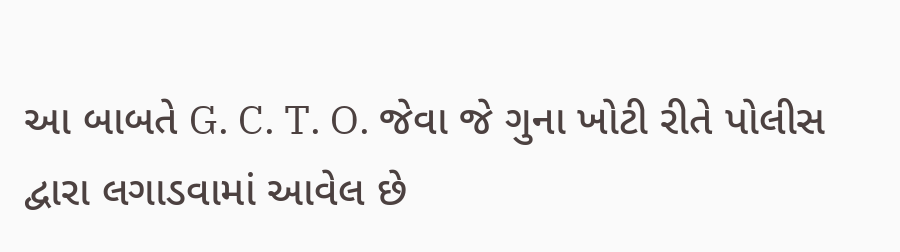આ બાબતે G. C. T. O. જેવા જે ગુના ખોટી રીતે પોલીસ દ્વારા લગાડવામાં આવેલ છે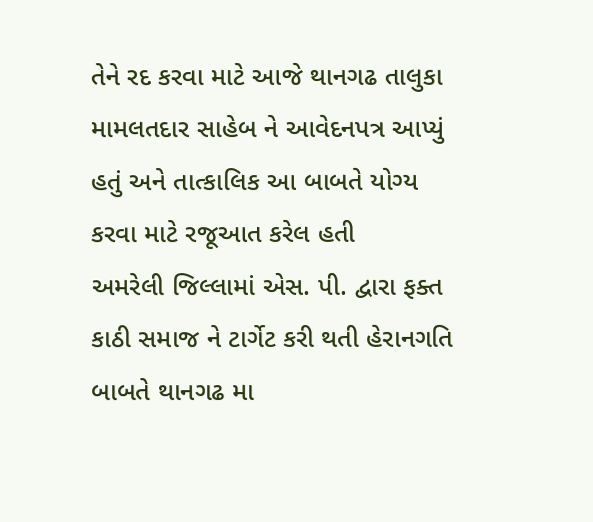તેને રદ કરવા માટે આજે થાનગઢ તાલુકા મામલતદાર સાહેબ ને આવેદનપત્ર આપ્યું હતું અને તાત્કાલિક આ બાબતે યોગ્ય કરવા માટે રજૂઆત કરેલ હતી
અમરેલી જિલ્લામાં એસ. પી. દ્વારા ફક્ત કાઠી સમાજ ને ટાર્ગેટ કરી થતી હેરાનગતિ બાબતે થાનગઢ મા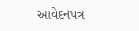આવેદનપત્ર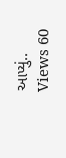આપ્યું..
Views 60